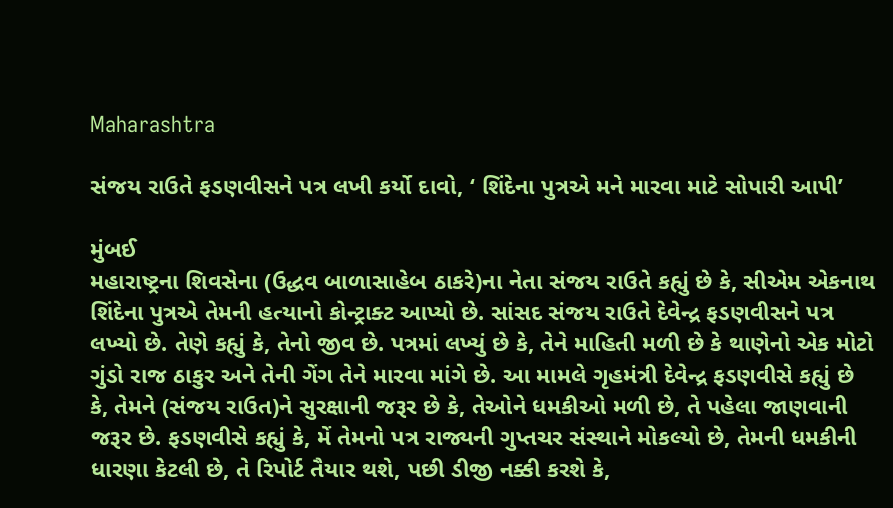Maharashtra

સંજય રાઉતે ફડણવીસને પત્ર લખી કર્યો દાવો, ‘ શિંદેના પુત્રએ મને મારવા માટે સોપારી આપી’

મુંબઈ
મહારાષ્ટ્રના શિવસેના (ઉદ્ધવ બાળાસાહેબ ઠાકરે)ના નેતા સંજય રાઉતે કહ્યું છે કે, સીએમ એકનાથ શિંદેના પુત્રએ તેમની હત્યાનો કોન્ટ્રાક્ટ આપ્યો છે. સાંસદ સંજય રાઉતે દેવેન્દ્ર ફડણવીસને પત્ર લખ્યો છે. તેણે કહ્યું કે, તેનો જીવ છે. પત્રમાં લખ્યું છે કે, તેને માહિતી મળી છે કે થાણેનો એક મોટો ગુંડો રાજ ઠાકુર અને તેની ગેંગ તેને મારવા માંગે છે. આ મામલે ગૃહમંત્રી દેવેન્દ્ર ફડણવીસે કહ્યું છે કે, તેમને (સંજય રાઉત)ને સુરક્ષાની જરૂર છે કે, તેઓને ધમકીઓ મળી છે, તે પહેલા જાણવાની જરૂર છે. ફડણવીસે કહ્યું કે, મેં તેમનો પત્ર રાજ્યની ગુપ્તચર સંસ્થાને મોકલ્યો છે, તેમની ધમકીની ધારણા કેટલી છે, તે રિપોર્ટ તૈયાર થશે, પછી ડીજી નક્કી કરશે કે,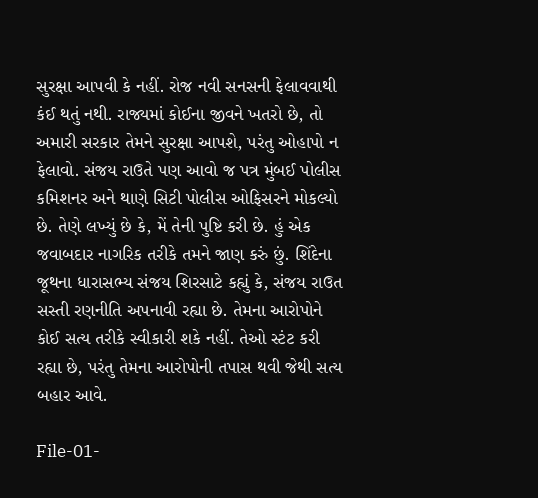સુરક્ષા આપવી કે નહીં. રોજ નવી સનસની ફેલાવવાથી કંઈ થતું નથી. રાજ્યમાં કોઈના જીવને ખતરો છે, તો અમારી સરકાર તેમને સુરક્ષા આપશે, પરંતુ ઓહાપો ન ફેલાવો. સંજય રાઉતે પણ આવો જ પત્ર મુંબઈ પોલીસ કમિશનર અને થાણે સિટી પોલીસ ઓફિસરને મોકલ્યો છે. તેણે લખ્યું છે કે, મેં તેની પુષ્ટિ કરી છે. હું એક જવાબદાર નાગરિક તરીકે તમને જાણ કરું છું. શિંદેના જૂથના ધારાસભ્ય સંજય શિરસાટે કહ્યું કે, સંજય રાઉત સસ્તી રણનીતિ અપનાવી રહ્યા છે. તેમના આરોપોને કોઈ સત્ય તરીકે સ્વીકારી શકે નહીં. તેઓ સ્ટંટ કરી રહ્યા છે, પરંતુ તેમના આરોપોની તપાસ થવી જેથી સત્ય બહાર આવે.

File-01-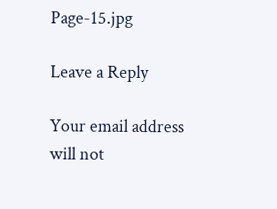Page-15.jpg

Leave a Reply

Your email address will not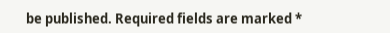be published. Required fields are marked *